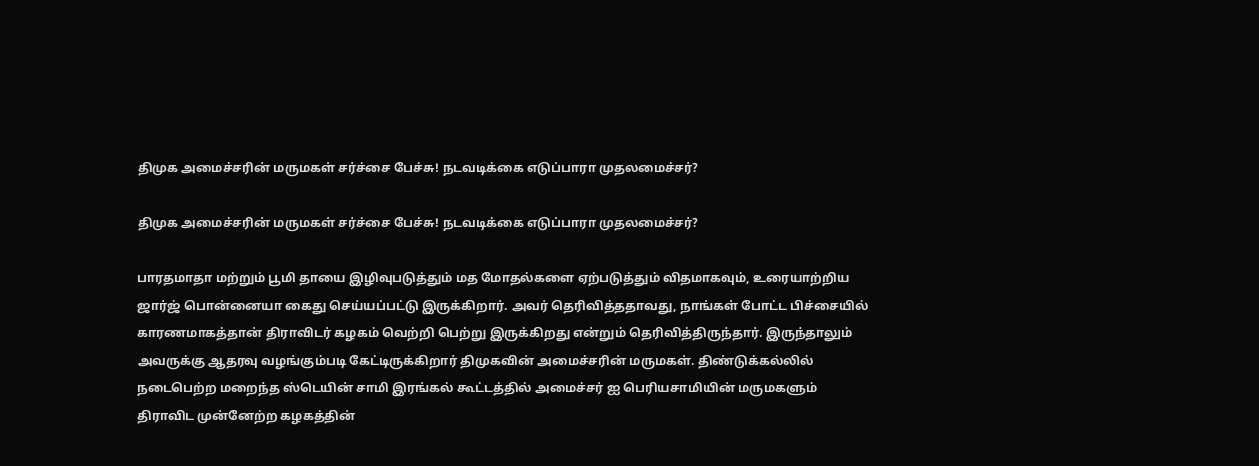திமுக அமைச்சரின் மருமகள் சர்ச்சை பேச்சு! நடவடிக்கை எடுப்பாரா முதலமைச்சர்?

திமுக அமைச்சரின் மருமகள் சர்ச்சை பேச்சு! நடவடிக்கை எடுப்பாரா முதலமைச்சர்?

பாரதமாதா மற்றும் பூமி தாயை இழிவுபடுத்தும் மத மோதல்களை ஏற்படுத்தும் விதமாகவும், உரையாற்றிய ஜார்ஜ் பொன்னையா கைது செய்யப்பட்டு இருக்கிறார். அவர் தெரிவித்ததாவது, நாங்கள் போட்ட பிச்சையில் காரணமாகத்தான் திராவிடர் கழகம் வெற்றி பெற்று இருக்கிறது என்றும் தெரிவித்திருந்தார். இருந்தாலும் அவருக்கு ஆதரவு வழங்கும்படி கேட்டிருக்கிறார் திமுகவின் அமைச்சரின் மருமகள். திண்டுக்கல்லில் நடைபெற்ற மறைந்த ஸ்டெயின் சாமி இரங்கல் கூட்டத்தில் அமைச்சர் ஐ பெரியசாமியின் மருமகளும் திராவிட முன்னேற்ற கழகத்தின்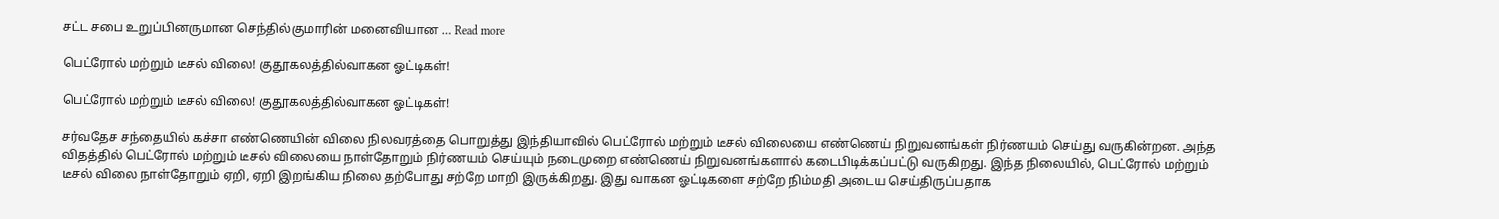சட்ட சபை உறுப்பினருமான செந்தில்குமாரின் மனைவியான … Read more

பெட்ரோல் மற்றும் டீசல் விலை! குதூகலத்தில்வாகன ஓட்டிகள்!

பெட்ரோல் மற்றும் டீசல் விலை! குதூகலத்தில்வாகன ஓட்டிகள்!

சர்வதேச சந்தையில் கச்சா எண்ணெயின் விலை நிலவரத்தை பொறுத்து இந்தியாவில் பெட்ரோல் மற்றும் டீசல் விலையை எண்ணெய் நிறுவனங்கள் நிர்ணயம் செய்து வருகின்றன. அந்த விதத்தில் பெட்ரோல் மற்றும் டீசல் விலையை நாள்தோறும் நிர்ணயம் செய்யும் நடைமுறை எண்ணெய் நிறுவனங்களால் கடைபிடிக்கப்பட்டு வருகிறது. இந்த நிலையில், பெட்ரோல் மற்றும் டீசல் விலை நாள்தோறும் ஏறி, ஏறி இறங்கிய நிலை தற்போது சற்றே மாறி இருக்கிறது. இது வாகன ஓட்டிகளை சற்றே நிம்மதி அடைய செய்திருப்பதாக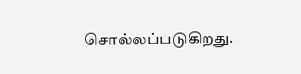சொல்லப்படுகிறது.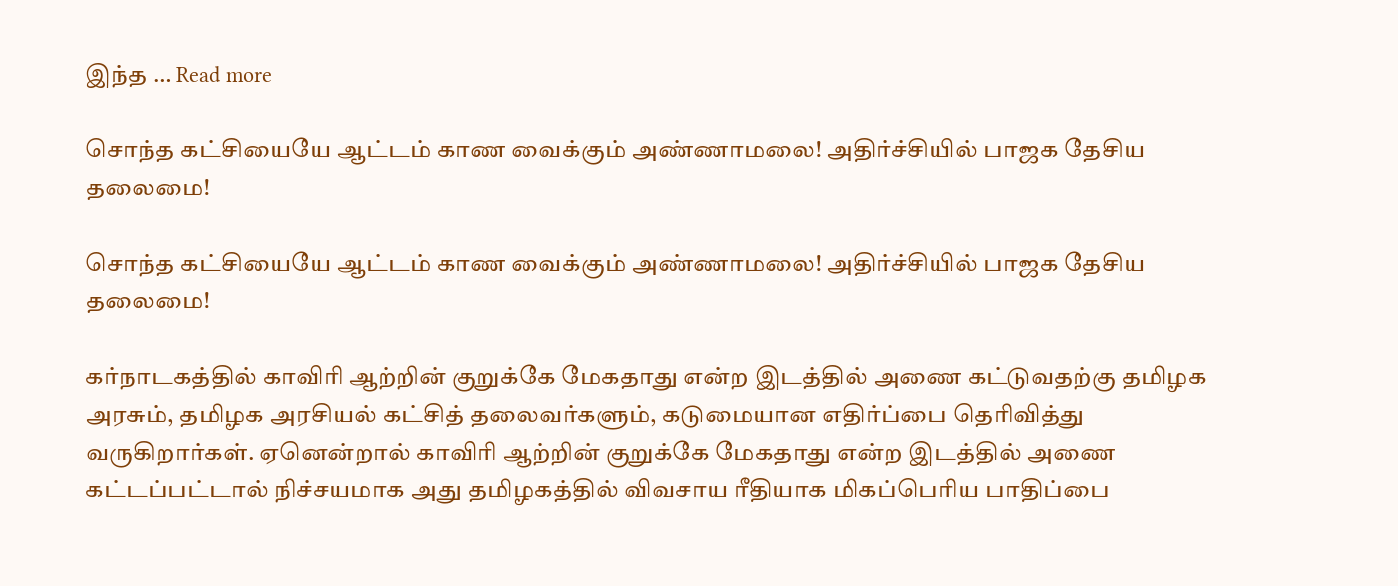இந்த … Read more

சொந்த கட்சியையே ஆட்டம் காண வைக்கும் அண்ணாமலை! அதிர்ச்சியில் பாஜக தேசிய தலைமை!

சொந்த கட்சியையே ஆட்டம் காண வைக்கும் அண்ணாமலை! அதிர்ச்சியில் பாஜக தேசிய தலைமை!

கர்நாடகத்தில் காவிரி ஆற்றின் குறுக்கே மேகதாது என்ற இடத்தில் அணை கட்டுவதற்கு தமிழக அரசும், தமிழக அரசியல் கட்சித் தலைவர்களும், கடுமையான எதிர்ப்பை தெரிவித்து வருகிறார்கள். ஏனென்றால் காவிரி ஆற்றின் குறுக்கே மேகதாது என்ற இடத்தில் அணை கட்டப்பட்டால் நிச்சயமாக அது தமிழகத்தில் விவசாய ரீதியாக மிகப்பெரிய பாதிப்பை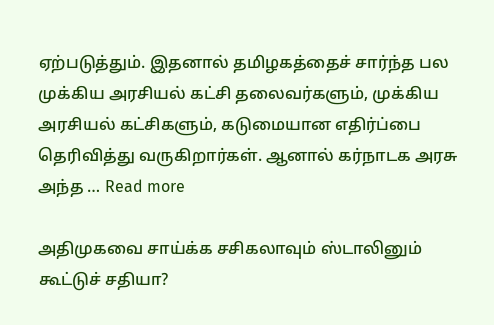ஏற்படுத்தும். இதனால் தமிழகத்தைச் சார்ந்த பல முக்கிய அரசியல் கட்சி தலைவர்களும், முக்கிய அரசியல் கட்சிகளும், கடுமையான எதிர்ப்பை தெரிவித்து வருகிறார்கள். ஆனால் கர்நாடக அரசு அந்த … Read more

அதிமுகவை சாய்க்க சசிகலாவும் ஸ்டாலினும் கூட்டுச் சதியா?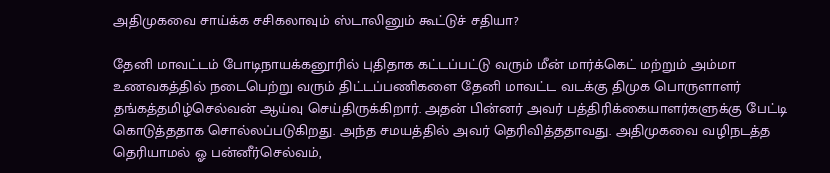அதிமுகவை சாய்க்க சசிகலாவும் ஸ்டாலினும் கூட்டுச் சதியா?

தேனி மாவட்டம் போடிநாயக்கனூரில் புதிதாக கட்டப்பட்டு வரும் மீன் மார்க்கெட் மற்றும் அம்மா உணவகத்தில் நடைபெற்று வரும் திட்டப்பணிகளை தேனி மாவட்ட வடக்கு திமுக பொருளாளர் தங்கத்தமிழ்செல்வன் ஆய்வு செய்திருக்கிறார். அதன் பின்னர் அவர் பத்திரிக்கையாளர்களுக்கு பேட்டி கொடுத்ததாக சொல்லப்படுகிறது. அந்த சமயத்தில் அவர் தெரிவித்ததாவது. அதிமுகவை வழிநடத்த தெரியாமல் ஓ பன்னீர்செல்வம்,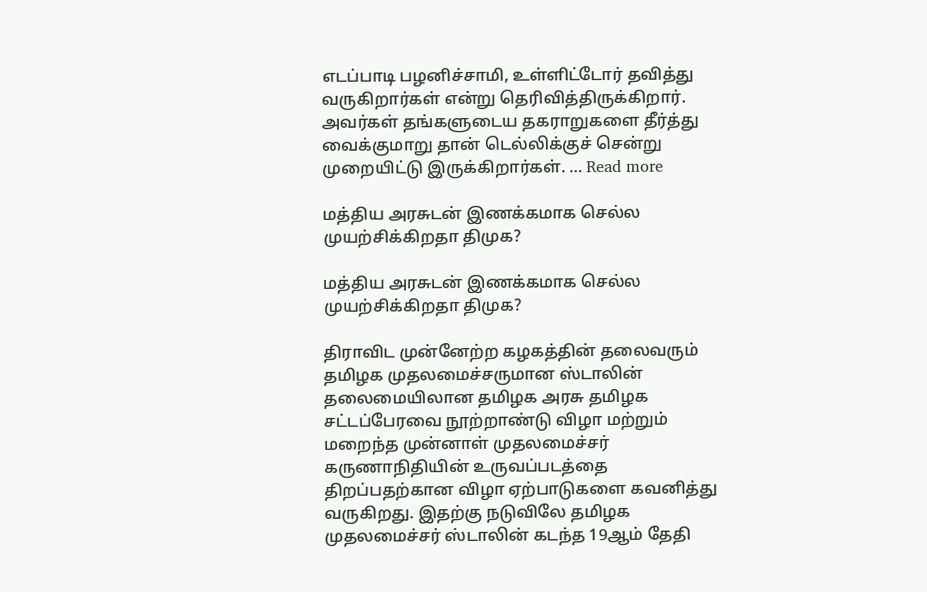எடப்பாடி பழனிச்சாமி, உள்ளிட்டோர் தவித்து வருகிறார்கள் என்று தெரிவித்திருக்கிறார். அவர்கள் தங்களுடைய தகராறுகளை தீர்த்து வைக்குமாறு தான் டெல்லிக்குச் சென்று முறையிட்டு இருக்கிறார்கள். … Read more

மத்திய அரசுடன் இணக்கமாக செல்ல முயற்சிக்கிறதா திமுக?

மத்திய அரசுடன் இணக்கமாக செல்ல முயற்சிக்கிறதா திமுக?

திராவிட முன்னேற்ற கழகத்தின் தலைவரும் தமிழக முதலமைச்சருமான ஸ்டாலின் தலைமையிலான தமிழக அரசு தமிழக சட்டப்பேரவை நூற்றாண்டு விழா மற்றும் மறைந்த முன்னாள் முதலமைச்சர் கருணாநிதியின் உருவப்படத்தை திறப்பதற்கான விழா ஏற்பாடுகளை கவனித்து வருகிறது. இதற்கு நடுவிலே தமிழக முதலமைச்சர் ஸ்டாலின் கடந்த 19ஆம் தேதி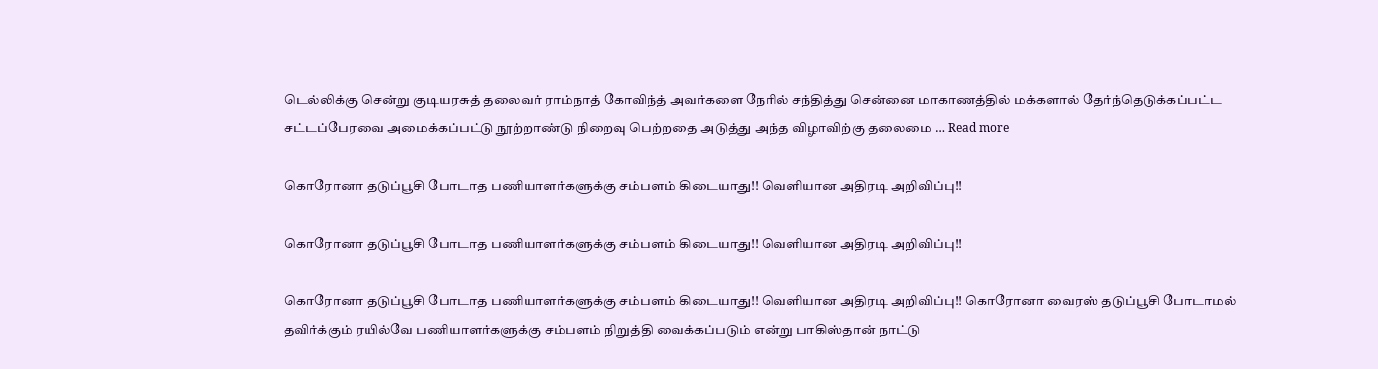டெல்லிக்கு சென்று குடியரசுத் தலைவர் ராம்நாத் கோவிந்த் அவர்களை நேரில் சந்தித்து சென்னை மாகாணத்தில் மக்களால் தேர்ந்தெடுக்கப்பட்ட சட்டப்பேரவை அமைக்கப்பட்டு நூற்றாண்டு நிறைவு பெற்றதை அடுத்து அந்த விழாவிற்கு தலைமை … Read more

கொரோனா தடுப்பூசி போடாத பணியாளர்களுக்கு சம்பளம் கிடையாது!! வெளியான அதிரடி அறிவிப்பு!!

கொரோனா தடுப்பூசி போடாத பணியாளர்களுக்கு சம்பளம் கிடையாது!! வெளியான அதிரடி அறிவிப்பு!!

கொரோனா தடுப்பூசி போடாத பணியாளர்களுக்கு சம்பளம் கிடையாது!! வெளியான அதிரடி அறிவிப்பு!! கொரோனா வைரஸ் தடுப்பூசி போடாமல் தவிர்க்கும் ரயில்வே பணியாளர்களுக்கு சம்பளம் நிறுத்தி வைக்கப்படும் என்று பாகிஸ்தான் நாட்டு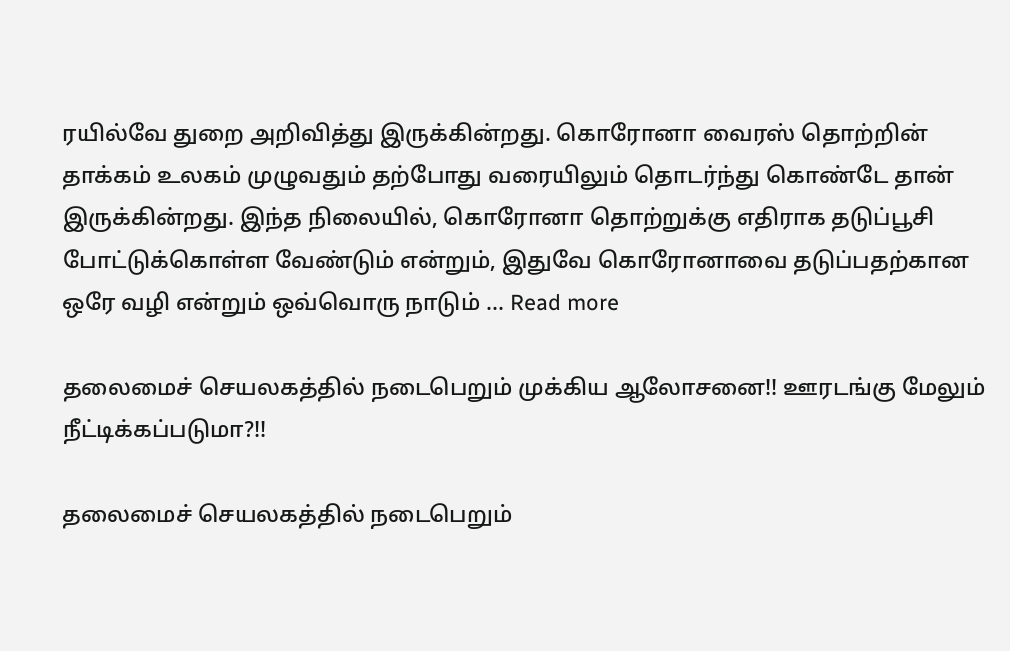ரயில்வே துறை அறிவித்து இருக்கின்றது. கொரோனா வைரஸ் தொற்றின் தாக்கம் உலகம் முழுவதும் தற்போது வரையிலும் தொடர்ந்து கொண்டே தான் இருக்கின்றது. இந்த நிலையில், கொரோனா தொற்றுக்கு எதிராக தடுப்பூசி போட்டுக்கொள்ள வேண்டும் என்றும், இதுவே கொரோனாவை தடுப்பதற்கான ஒரே வழி என்றும் ஒவ்வொரு நாடும் … Read more

தலைமைச் செயலகத்தில் நடைபெறும் முக்கிய ஆலோசனை!! ஊரடங்கு மேலும் நீட்டிக்கப்படுமா?!!

தலைமைச் செயலகத்தில் நடைபெறும்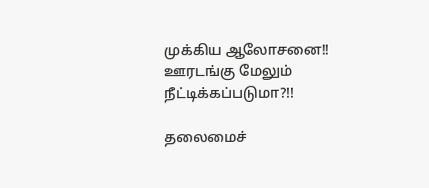முக்கிய ஆலோசனை!! ஊரடங்கு மேலும் நீட்டிக்கப்படுமா?!!

தலைமைச்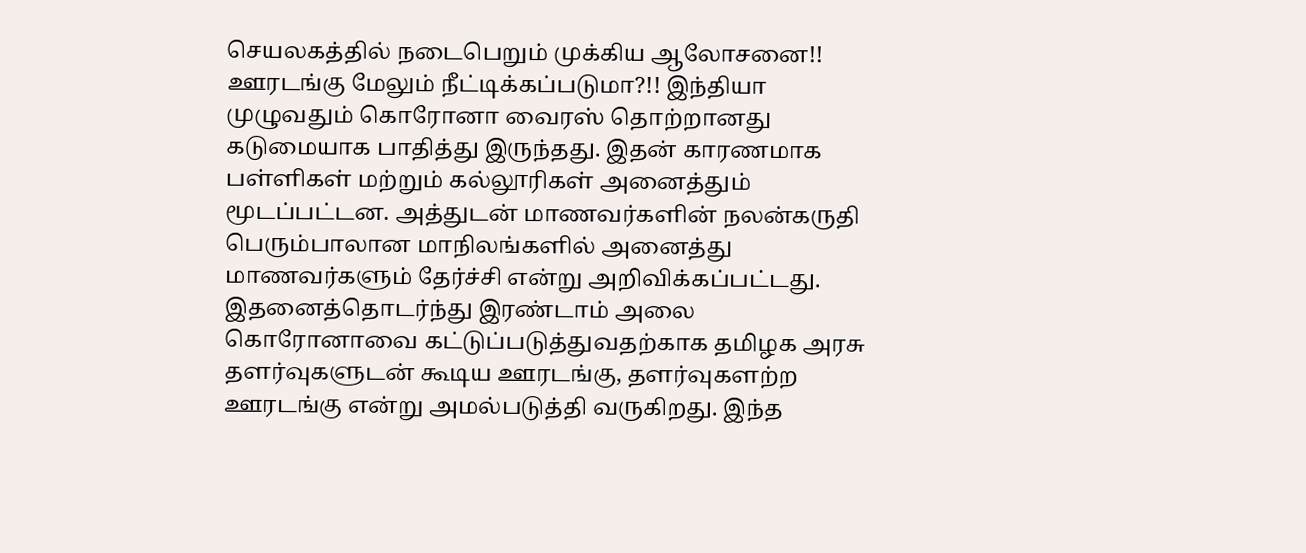செயலகத்தில் நடைபெறும் முக்கிய ஆலோசனை!! ஊரடங்கு மேலும் நீட்டிக்கப்படுமா?!! இந்தியா முழுவதும் கொரோனா வைரஸ் தொற்றானது கடுமையாக பாதித்து இருந்தது. இதன் காரணமாக பள்ளிகள் மற்றும் கல்லூரிகள் அனைத்தும் மூடப்பட்டன. அத்துடன் மாணவர்களின் நலன்கருதி பெரும்பாலான மாநிலங்களில் அனைத்து மாணவர்களும் தேர்ச்சி என்று அறிவிக்கப்பட்டது. இதனைத்தொடர்ந்து இரண்டாம் அலை கொரோனாவை கட்டுப்படுத்துவதற்காக தமிழக அரசு தளர்வுகளுடன் கூடிய ஊரடங்கு, தளர்வுகளற்ற ஊரடங்கு என்று அமல்படுத்தி வருகிறது. இந்த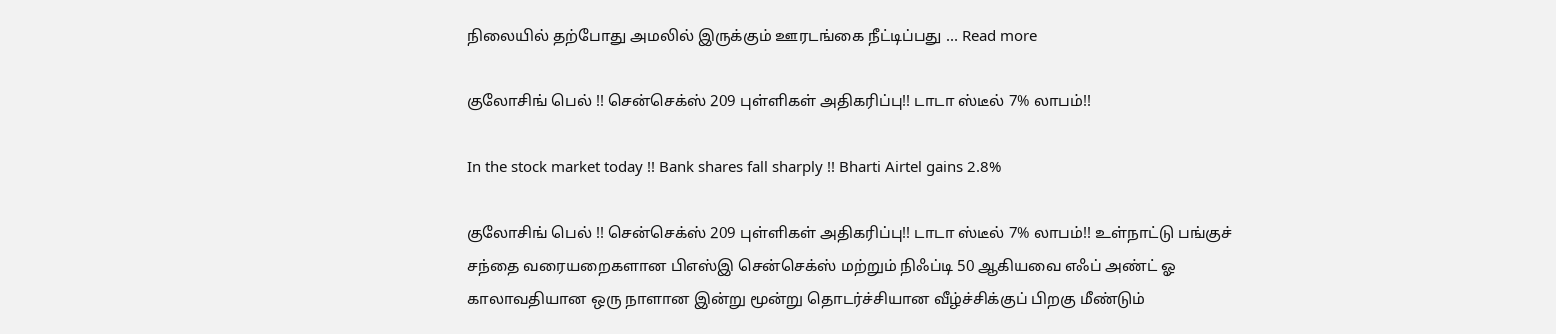நிலையில் தற்போது அமலில் இருக்கும் ஊரடங்கை நீட்டிப்பது … Read more

குலோசிங் பெல் !! சென்செக்ஸ் 209 புள்ளிகள் அதிகரிப்பு!! டாடா ஸ்டீல் 7% லாபம்!!

In the stock market today !! Bank shares fall sharply !! Bharti Airtel gains 2.8%

குலோசிங் பெல் !! சென்செக்ஸ் 209 புள்ளிகள் அதிகரிப்பு!! டாடா ஸ்டீல் 7% லாபம்!! உள்நாட்டு பங்குச் சந்தை வரையறைகளான பிஎஸ்இ சென்செக்ஸ் மற்றும் நிஃப்டி 50 ஆகியவை எஃப் அண்ட் ஓ காலாவதியான ஒரு நாளான இன்று மூன்று தொடர்ச்சியான வீழ்ச்சிக்குப் பிறகு மீண்டும்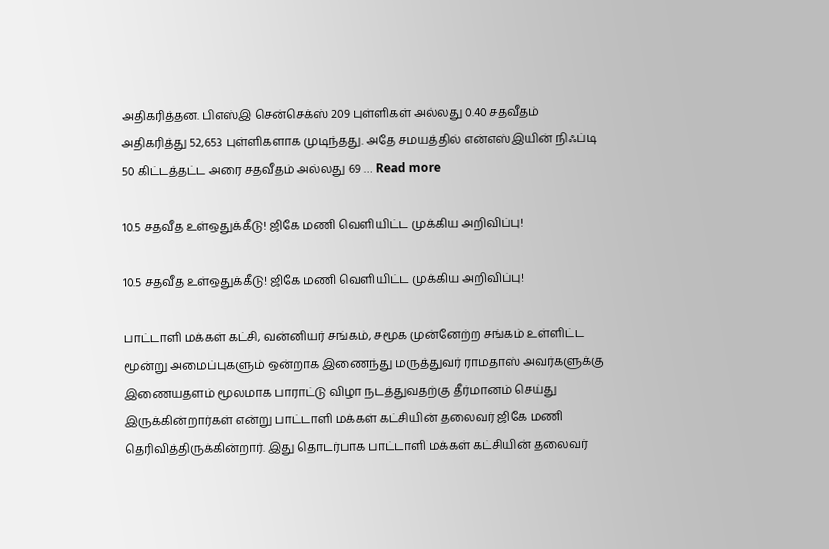அதிகரித்தன. பிஎஸ்இ சென்செக்ஸ் 209 புள்ளிகள் அல்லது 0.40 சதவீதம் அதிகரித்து 52,653 புள்ளிகளாக முடிந்தது. அதே சமயத்தில் என்எஸ்இயின் நிஃப்டி 50 கிட்டத்தட்ட அரை சதவீதம் அல்லது 69 … Read more

10.5 சதவீத உள்ஒதுக்கீடு! ஜிகே மணி வெளியிட்ட முக்கிய அறிவிப்பு!

10.5 சதவீத உள்ஒதுக்கீடு! ஜிகே மணி வெளியிட்ட முக்கிய அறிவிப்பு!

பாட்டாளி மக்கள் கட்சி, வன்னியர் சங்கம், சமூக முன்னேற்ற சங்கம் உள்ளிட்ட மூன்று அமைப்புகளும் ஒன்றாக இணைந்து மருத்துவர் ராமதாஸ் அவர்களுக்கு இணையதளம் மூலமாக பாராட்டு விழா நடத்துவதற்கு தீர்மானம் செய்து இருக்கின்றார்கள் என்று பாட்டாளி மக்கள் கட்சியின் தலைவர் ஜிகே மணி தெரிவித்திருக்கின்றார். இது தொடர்பாக பாட்டாளி மக்கள் கட்சியின் தலைவர்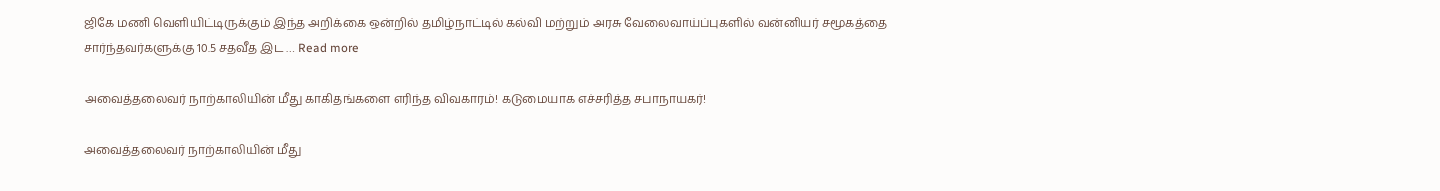ஜிகே மணி வெளியிட்டிருக்கும் இந்த அறிக்கை ஒன்றில் தமிழ்நாட்டில் கல்வி மற்றும் அரசு வேலைவாய்ப்புகளில் வன்னியர் சமூகத்தை சார்ந்தவர்களுக்கு 10.5 சதவீத இட … Read more

அவைத்தலைவர் நாற்காலியின் மீது காகிதங்களை எரிந்த விவகாரம்! கடுமையாக எச்சரித்த சபாநாயகர்!

அவைத்தலைவர் நாற்காலியின் மீது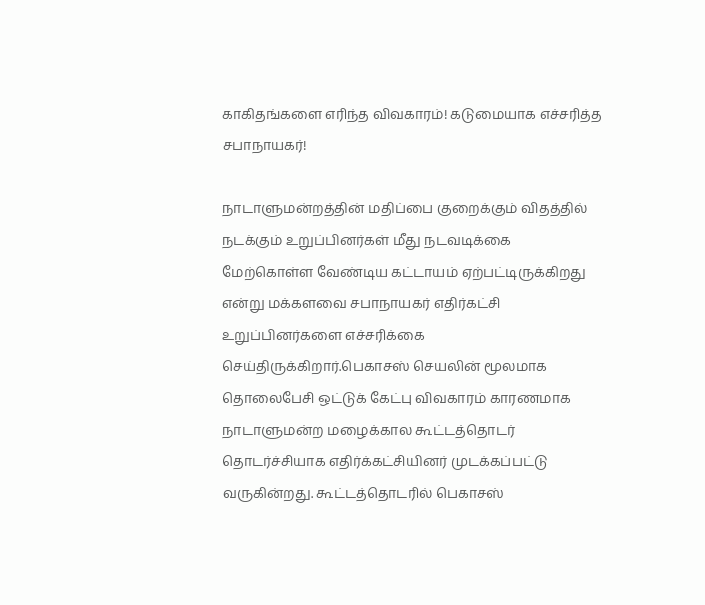காகிதங்களை எரிந்த விவகாரம்! கடுமையாக எச்சரித்த சபாநாயகர்!

நாடாளுமன்றத்தின் மதிப்பை குறைக்கும் விதத்தில் நடக்கும் உறுப்பினர்கள் மீது நடவடிக்கை மேற்கொள்ள வேண்டிய கட்டாயம் ஏற்பட்டிருக்கிறது என்று மக்களவை சபாநாயகர் எதிர்கட்சி உறுப்பினர்களை எச்சரிக்கை செய்திருக்கிறார்.பெகாசஸ் செயலின் மூலமாக தொலைபேசி ஒட்டுக் கேட்பு விவகாரம் காரணமாக நாடாளுமன்ற மழைக்கால கூட்டத்தொடர் தொடர்ச்சியாக எதிர்க்கட்சியினர் முடக்கப்பட்டு வருகின்றது. கூட்டத்தொடரில் பெகாசஸ்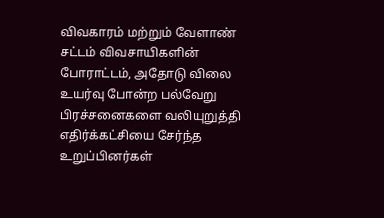விவகாரம் மற்றும் வேளாண் சட்டம் விவசாயிகளின் போராட்டம், அதோடு விலை உயர்வு போன்ற பல்வேறு பிரச்சனைகளை வலியுறுத்தி எதிர்க்கட்சியை சேர்ந்த உறுப்பினர்கள்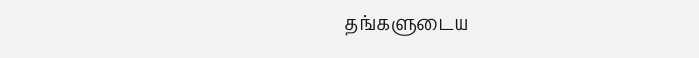தங்களுடைய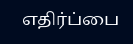எதிர்ப்பை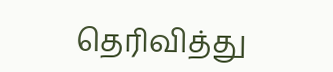தெரிவித்து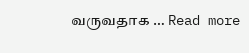வருவதாக … Read more